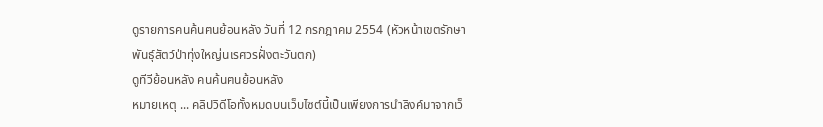ดูรายการคนค้นฅนย้อนหลัง วันที่ 12 กรกฎาคม 2554 (หัวหน้าเขตรักษาพันธุ์สัตว์ป่าทุ่งใหญ่นเรศวรฝั่งตะวันตก)
ดูทีวีย้อนหลัง คนค้นฅนย้อนหลัง
หมายเหตุ ... คลิปวิดีโอทั้งหมดบนเว็บไซต์นี้เป็นเพียงการนำลิงค์มาจากเว็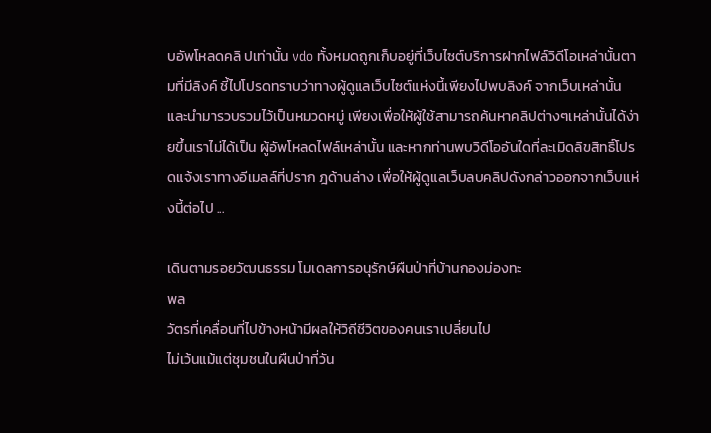บอัพโหลดคลิ ปเท่านั้น vdo ทั้งหมดถูกเก็บอยู่ที่เว็บไซต์บริการฝากไฟล์วิดีโอเหล่านั้นตามที่มีลิงค์ ชี้ไปโปรดทราบว่าทางผู้ดูแลเว็บไซต์แห่งนี้เพียงไปพบลิงค์ จากเว็บเหล่านั้นและนำมารวบรวมไว้เป็นหมวดหมู่ เพียงเพื่อให้ผู้ใช้สามารถค้นหาคลิปต่างๆเหล่านั้นได้ง่ายขึ้นเราไม่ได้เป็น ผู้อัพโหลดไฟล์เหล่านั้น และหากท่านพบวิดีโออันใดที่ละเมิดลิขสิทธิ์โปรดแจ้งเราทางอีเมลล์ที่ปราก ฎด้านล่าง เพื่อให้ผู้ดูแลเว็บลบคลิปดังกล่าวออกจากเว็บแห่งนี้ต่อไป ...

เดินตามรอยวัฒนธรรม โมเดลการอนุรักษ์ผืนป่าที่บ้านกองม่องทะ
พล
วัตรที่เคลื่อนที่ไปข้างหน้ามีผลให้วิถีชีวิตของคนเราเปลี่ยนไป
ไม่เว้นแม้แต่ชุมชนในผืนป่าที่วัน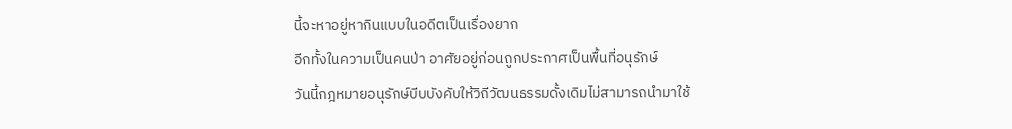นี้จะหาอยู่หากินแบบในอดีตเป็นเรื่องยาก
อีกทั้งในความเป็นคนป่า อาศัยอยู่ก่อนถูกประกาศเป็นพื้นที่อนุรักษ์
วันนี้กฎหมายอนุรักษ์บีบบังคับให้วิถีวัฒนธรรมดั้งเดิมไม่สามารถนำมาใช้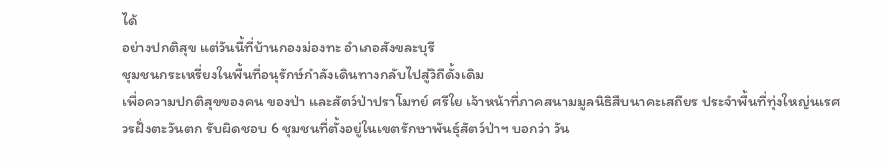ได้
อย่างปกติสุข แต่วันนี้ที่บ้านกองม่องทะ อำเภอสังขละบุรี
ชุมชนกระเหรี่ยงในพื้นที่อนุรักษ์กำลังเดินทางกลับไปสู่วิถีดั้งเดิม
เพื่อความปกติสุขของคน ของป่า และสัตว์ป่าปราโมทย์ ศรีใย เจ้าหน้าที่ภาคสนามมูลนิธิสืบนาคะเสถียร ประจำพื้นที่ทุ่งใหญ่นเรศวรฝั่งตะวันตก รับผิดชอบ 6 ชุมชนที่ตั้งอยู่ในเขตรักษาพันธุ์สัตว์ป่าฯ บอกว่า วัน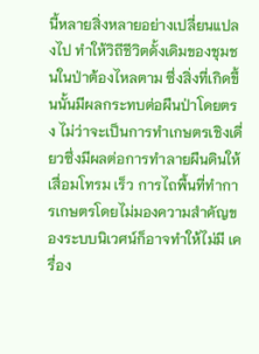นี้หลายสิ่งหลายอย่างเปลี่ยนแปลงไป ทำให้วิถีชีวิตดั้งเดิมของชุมชนในป่าต้องไหลตาม ซึ่งสิ่งที่เกิดขึ้นนั้นมีผลกระทบต่อผืนป่าโดยตรง ไม่ว่าจะเป็นการทำเกษตรเชิงเดี่ยวซึ่งมีผลต่อการทำลายผืนดินให้เสื่อมโทรม เร็ว การไถพื้นที่ทำการเกษตรโดยไม่มองความสำคัญของระบบนิเวศน์ก็อาจทำให้ไม่มี เครื่อง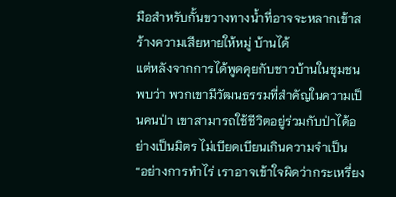มือสำหรับกั้นขวางทางน้ำที่อาจจะหลากเข้าสร้างความเสียหายให้หมู่ บ้านได้
แต่หลังจากการได้พูดคุยกับชาวบ้านในชุมชนพบว่า พวกเขามีวัฒนธรรมที่สำคัญในความเป็นคนป่า เขาสามารถใช้ชีวิตอยู่ร่วมกับป่าได้อย่างเป็นมิตร ไม่เบียดเบียนเกินความจำเป็น
“อย่างการทำไร่ เราอาจเข้าใจผิดว่ากระเหรี่ยง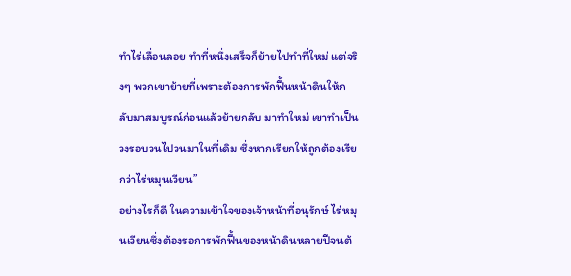ทำไร่เลื่อนลอย ทำที่หนึ่งเสร็จก็ย้ายไปทำที่ใหม่ แต่จริงๆ พวกเขาย้ายที่เพราะต้องการพักฟื้นหน้าดินให้กลับมาสมบูรณ์ก่อนแล้วย้ายกลับ มาทำใหม่ เขาทำเป็นวงรอบวนไปวนมาในที่เดิม ซึ่งหากเรียกให้ถูกต้องเรียกว่าไร่หมุนเวียน”
อย่างไรก็ดี ในความเข้าใจของเจ้าหน้าที่อนุรักษ์ ไร่หมุนเวียนซึ่งต้องรอการพักฟื้นของหน้าดินหลายปีจนต้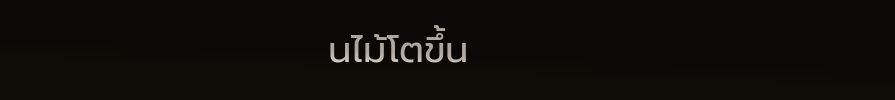นไม้โตขึ้น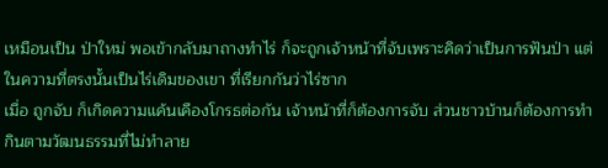เหมือนเป็น ป่าใหม่ พอเข้ากลับมาถางทำไร่ ก็จะถูกเจ้าหน้าที่จับเพราะคิดว่าเป็นการฟันป่า แต่ในความที่ตรงนั้นเป็นไร่เดิมของเขา ที่เรียกกันว่าไร่ซาก
เมื่อ ถูกจับ ก็เกิดความแค้นเคืองโกรธต่อกัน เจ้าหน้าที่ก็ต้องการจับ ส่วนชาวบ้านก็ต้องการทำกินตามวัฒนธรรมที่ไม่ทำลาย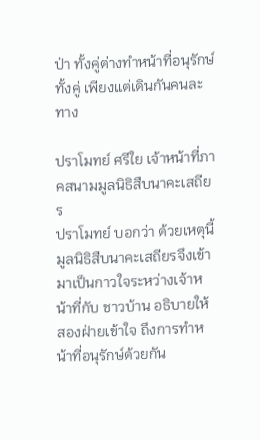ป่า ทั้งคู่ต่างทำหน้าที่อนุรักษ์ทั้งคู่ เพียงแต่เดินกันคนละทาง

ปราโมทย์ ศรีใย เจ้าหน้าที่ภาคสนามมูลนิธิสืบนาคะเสถียร
ปราโมทย์ บอกว่า ด้วยเหตุนี้มูลนิธิสืบนาคะเสถียรจึงเข้ามาเป็นกาวใจระหว่างเจ้าหน้าที่กับ ชาวบ้าน อธิบายให้สองฝ่ายเข้าใจ ถึงการทำหน้าที่อนุรักษ์ด้วยกัน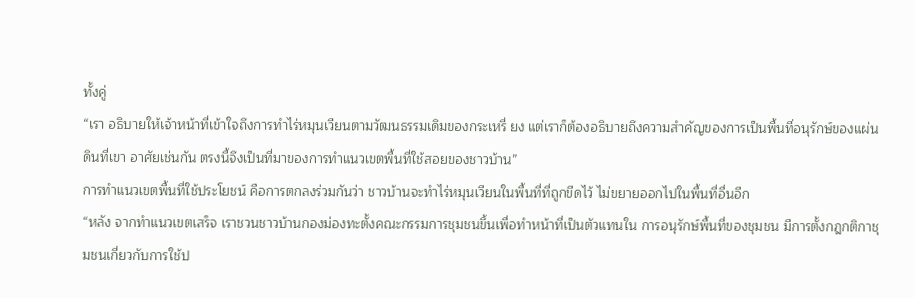ทั้งคู่
“เรา อธิบายให้เจ้าหน้าที่เข้าใจถึงการทำไร่หมุนเวียนตามวัฒนธรรมเดิมของกระเหรี่ ยง แต่เราก็ต้องอธิบายถึงความสำคัญของการเป็นพื้นที่อนุรักษ์ของแผ่นดินที่เขา อาศัยเช่นกัน ตรงนี้จึงเป็นที่มาของการทำแนวเขตพื้นที่ใช้สอยของชาวบ้าน”
การทำแนวเขตพื้นที่ใช้ประโยชน์ คือการตกลงร่วมกันว่า ชาวบ้านจะทำไร่หมุนเวียนในพื้นที่ที่ถูกขีดไว้ ไม่ขยายออกไปในพื้นที่อื่นอีก
“หลัง จากทำแนวเขตเสร็จ เราชวนชาวบ้านกองม่องทะตั้งคณะกรรมการชุมชนขึ้นเพื่อทำหน้าที่เป็นตัวแทนใน การอนุรักษ์พื้นที่ของชุมชน มีการตั้งกฎกติกาชุมชนเกี่ยวกับการใช้ป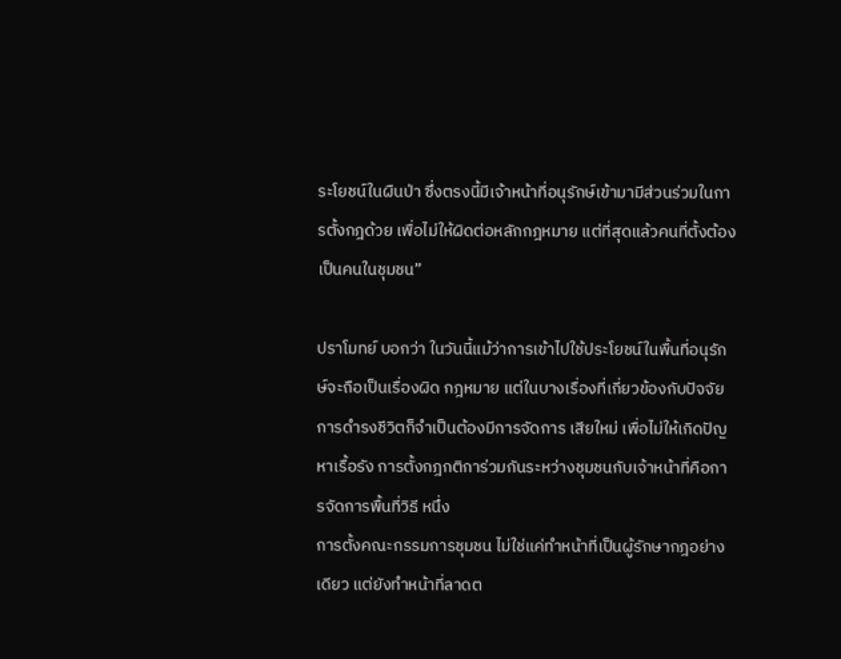ระโยชน์ในผืนป่า ซึ่งตรงนี้มีเจ้าหน้าที่อนุรักษ์เข้ามามีส่วนร่วมในการตั้งกฎด้วย เพื่อไม่ให้ผิดต่อหลักกฎหมาย แต่ที่สุดแล้วคนที่ตั้งต้องเป็นคนในชุมชน”

ปราโมทย์ บอกว่า ในวันนี้แม้ว่าการเข้าไปใช้ประโยชน์ในพื้นที่อนุรักษ์จะถือเป็นเรื่องผิด กฎหมาย แต่ในบางเรื่องที่เกี่ยวข้องกับปัจจัยการดำรงชีวิตก็จำเป็นต้องมีการจัดการ เสียใหม่ เพื่อไม่ให้เกิดปัญหาเรื้อรัง การตั้งกฎกติการ่วมกันระหว่างชุมชนกับเจ้าหน้าที่คือการจัดการพื้นที่วิธี หนึ่ง
การตั้งคณะกรรมการชุมชน ไม่ใช่แค่ทำหน้าที่เป็นผู้รักษากฎอย่างเดียว แต่ยังทำหน้าที่ลาดต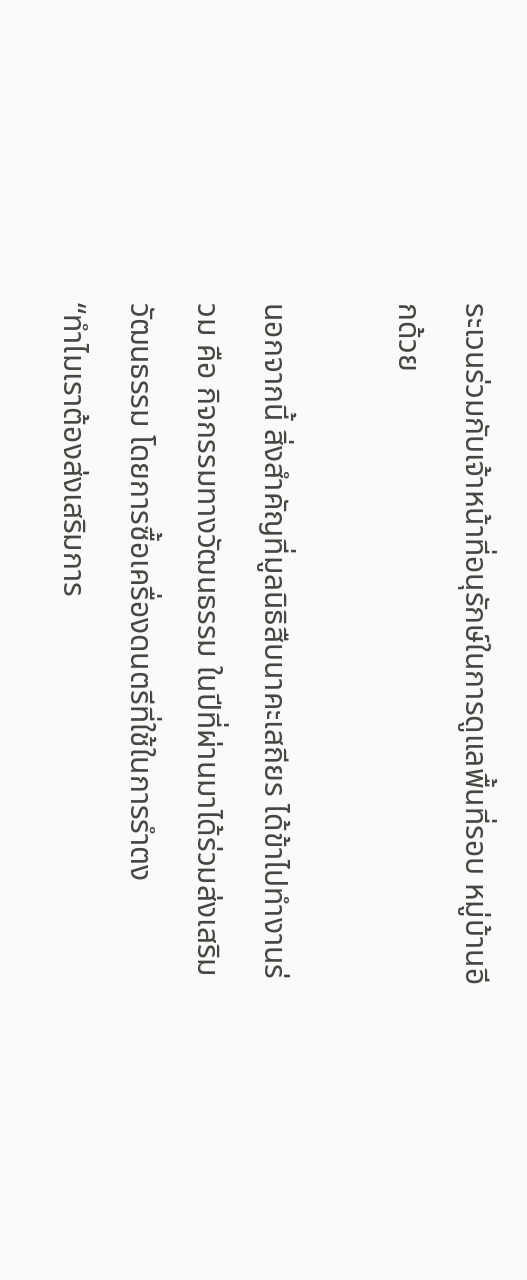ระเวนร่วมกับเจ้าหน้าที่อนุรักษ์ในการดูแลพื้นที่รอบ หมู่บ้านอีกด้วย

นอกจากนี้ สิ่งสำคัญที่มูลนิธิสืบนาคะเสถียร ได้ข้าไปทำงานร่วม คือ กิจกรรมทางวัฒนธรรม ในปีที่ผ่านมาได้ร่วมส่งเสริมวัฒนธรรม โดยการซื้อเครื่องดนตรีที่ใช้ในการรำตง
“ทำไมเราต้องส่งเสริมการ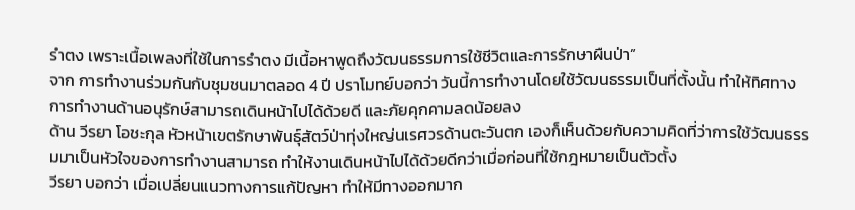รำตง เพราะเนื้อเพลงที่ใช้ในการรำตง มีเนื้อหาพูดถึงวัฒนธรรมการใช้ชีวิตและการรักษาผืนป่า”
จาก การทำงานร่วมกันกับชุมชนมาตลอด 4 ปี ปราโมทย์บอกว่า วันนี้การทำงานโดยใช้วัฒนธรรมเป็นที่ตั้งนั้น ทำให้ทิศทางการทำงานด้านอนุรักษ์สามารถเดินหน้าไปได้ด้วยดี และภัยคุกคามลดน้อยลง
ด้าน วีรยา โอชะกุล หัวหน้าเขตรักษาพันธุ์สัตว์ป่าทุ่งใหญ่นเรศวรด้านตะวันตก เองก็เห็นด้วยกับความคิดที่ว่าการใช้วัฒนธรรมมาเป็นหัวใจของการทำงานสามารถ ทำให้งานเดินหน้าไปได้ด้วยดีกว่าเมื่อก่อนที่ใช้กฎหมายเป็นตัวตั้ง
วีรยา บอกว่า เมื่อเปลี่ยนแนวทางการแก้ปัญหา ทำให้มีทางออกมาก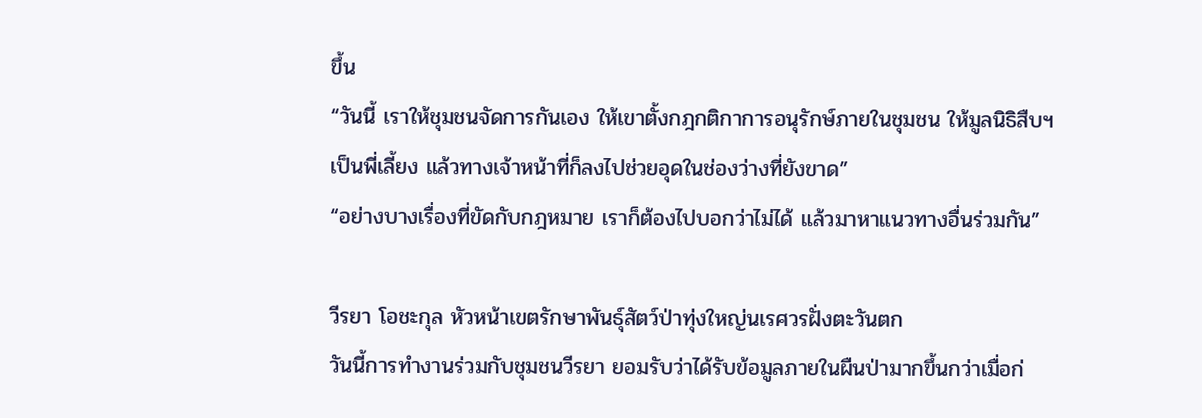ขึ้น
“วันนี้ เราให้ชุมชนจัดการกันเอง ให้เขาตั้งกฎกติกาการอนุรักษ์ภายในชุมชน ให้มูลนิธิสืบฯ เป็นพี่เลี้ยง แล้วทางเจ้าหน้าที่ก็ลงไปช่วยอุดในช่องว่างที่ยังขาด”
“อย่างบางเรื่องที่ขัดกับกฎหมาย เราก็ต้องไปบอกว่าไม่ได้ แล้วมาหาแนวทางอื่นร่วมกัน”

วีรยา โอชะกุล หัวหน้าเขตรักษาพันธุ์สัตว์ป่าทุ่งใหญ่นเรศวรฝั่งตะวันตก
วันนี้การทำงานร่วมกับชุมชนวีรยา ยอมรับว่าได้รับข้อมูลภายในผืนป่ามากขึ้นกว่าเมื่อก่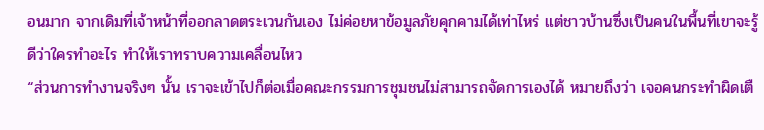อนมาก จากเดิมที่เจ้าหน้าที่ออกลาดตระเวนกันเอง ไม่ค่อยหาข้อมูลภัยคุกคามได้เท่าไหร่ แต่ชาวบ้านซึ่งเป็นคนในพื้นที่เขาจะรู้ดีว่าใครทำอะไร ทำให้เราทราบความเคลื่อนไหว
“ส่วนการทำงานจริงๆ นั้น เราจะเข้าไปก็ต่อเมื่อคณะกรรมการชุมชนไม่สามารถจัดการเองได้ หมายถึงว่า เจอคนกระทำผิดเตื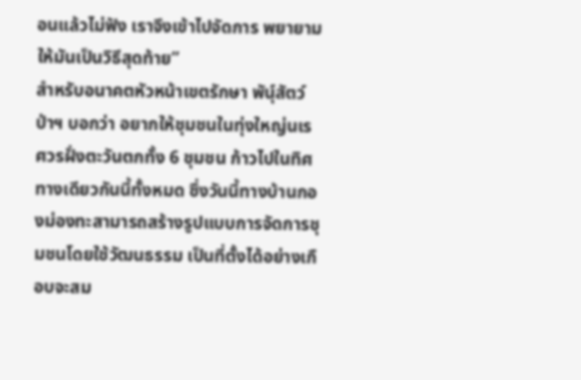อนแล้วไม่ฟัง เราจึงเข้าไปจัดการ พยายามให้มันเป็นวิธีสุดท้าย”
สำหรับอนาคตหัวหน้าเขตรักษา พันุ์สัตว์ป่าฯ บอกว่า อยากให้ชุมชนในทุ่งใหญ่นเรศวรฝั่งตะวันตกทั้ง 6 ชุมชน ก้าวไปในทิศทางเดียวกันนี้ทั้งหมด ซึ่งวันนี้ทางบ้านกองม่องทะสามารถสร้างรูปแบบการจัดการชุมชนโดยใช้วัฒนธรรม เป็นที่ตั้งได้อย่างเกือบจะสม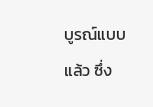บูรณ์แบบแล้ว ซึ่ง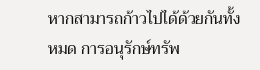หากสามารถก้าวไปได้ด้วยกันทั้งหมด การอนุรักษ์ทรัพ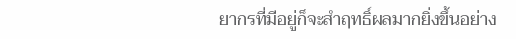ยากรที่มีอยู่ก็จะสำฤทธิ์ผลมากยิ่งขึ้นอย่าง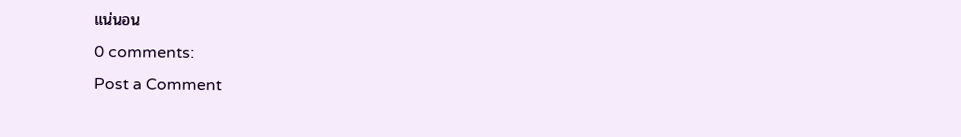แน่นอน
0 comments:
Post a Comment